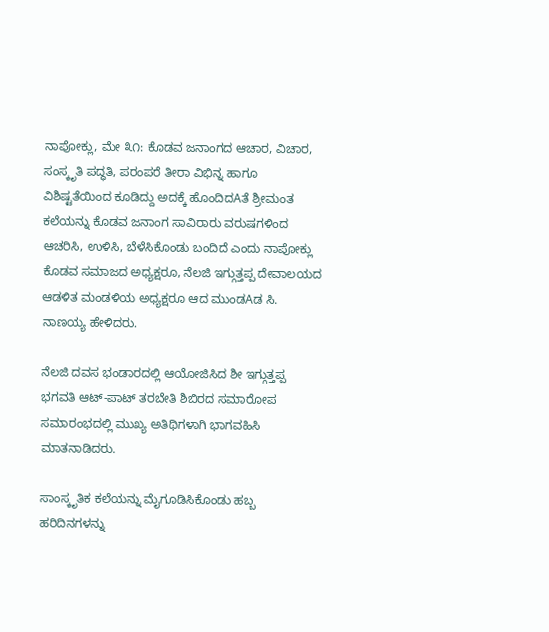ನಾಪೋಕ್ಲು, ಮೇ ೩೧: ಕೊಡವ ಜನಾಂಗದ ಆಚಾರ, ವಿಚಾರ, ಸಂಸ್ಕೃತಿ ಪದ್ಧತಿ, ಪರಂಪರೆ ತೀರಾ ವಿಭಿನ್ನ ಹಾಗೂ ವಿಶಿಷ್ಟತೆಯಿಂದ ಕೂಡಿದ್ದು ಅದಕ್ಕೆ ಹೊಂದಿದAತೆ ಶ್ರೀಮಂತ ಕಲೆಯನ್ನು ಕೊಡವ ಜನಾಂಗ ಸಾವಿರಾರು ವರುಷಗಳಿಂದ ಆಚರಿಸಿ, ಉಳಿಸಿ, ಬೆಳೆಸಿಕೊಂಡು ಬಂದಿದೆ ಎಂದು ನಾಪೋಕ್ಲು ಕೊಡವ ಸಮಾಜದ ಅಧ್ಯಕ್ಷರೂ, ನೆಲಜಿ ಇಗ್ಗುತ್ತಪ್ಪ ದೇವಾಲಯದ ಆಡಳಿತ ಮಂಡಳಿಯ ಅಧ್ಯಕ್ಷರೂ ಆದ ಮುಂಡAಡ ಸಿ. ನಾಣಯ್ಯ ಹೇಳಿದರು.

ನೆಲಜಿ ದವಸ ಭಂಡಾರದಲ್ಲಿ ಆಯೋಜಿಸಿದ ಶೀ ಇಗ್ಗುತ್ತಪ್ಪ ಭಗವತಿ ಆಟ್-ಪಾಟ್ ತರಬೇತಿ ಶಿಬಿರದ ಸಮಾರೋಪ ಸಮಾರಂಭದಲ್ಲಿ ಮುಖ್ಯ ಅತಿಥಿಗಳಾಗಿ ಭಾಗವಹಿಸಿ ಮಾತನಾಡಿದರು.

ಸಾಂಸ್ಕೃತಿಕ ಕಲೆಯನ್ನು ಮೈಗೂಡಿಸಿಕೊಂಡು ಹಬ್ಬ ಹರಿದಿನಗಳನ್ನು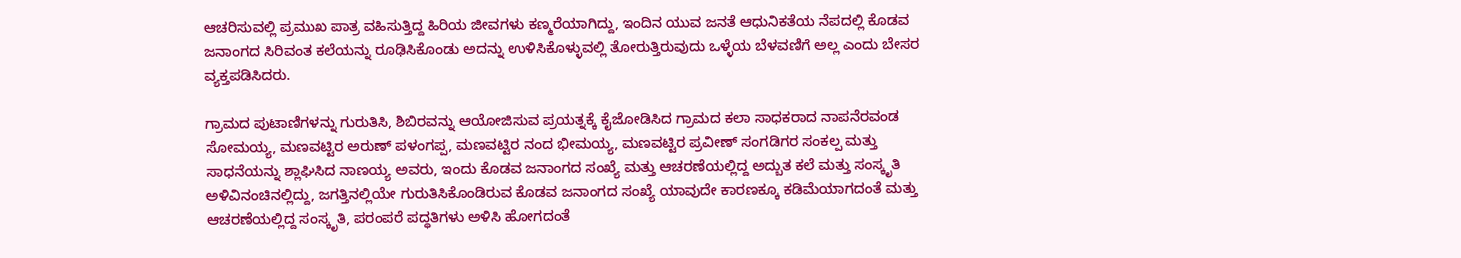ಆಚರಿಸುವಲ್ಲಿ ಪ್ರಮುಖ ಪಾತ್ರ ವಹಿಸುತ್ತಿದ್ದ ಹಿರಿಯ ಜೀವಗಳು ಕಣ್ಮರೆಯಾಗಿದ್ದು, ಇಂದಿನ ಯುವ ಜನತೆ ಆಧುನಿಕತೆಯ ನೆಪದಲ್ಲಿ ಕೊಡವ ಜನಾಂಗದ ಸಿರಿವಂತ ಕಲೆಯನ್ನು ರೂಢಿಸಿಕೊಂಡು ಅದನ್ನು ಉಳಿಸಿಕೊಳ್ಳುವಲ್ಲಿ ತೋರುತ್ತಿರುವುದು ಒಳ್ಳೆಯ ಬೆಳವಣಿಗೆ ಅಲ್ಲ ಎಂದು ಬೇಸರ ವ್ಯಕ್ತಪಡಿಸಿದರು.

ಗ್ರಾಮದ ಪುಟಾಣಿಗಳನ್ನು ಗುರುತಿಸಿ, ಶಿಬಿರವನ್ನು ಆಯೋಜಿಸುವ ಪ್ರಯತ್ನಕ್ಕೆ ಕೈಜೋಡಿಸಿದ ಗ್ರಾಮದ ಕಲಾ ಸಾಧಕರಾದ ನಾಪನೆರವಂಡ ಸೋಮಯ್ಯ, ಮಣವಟ್ಟಿರ ಅರುಣ್ ಪಳಂಗಪ್ಪ, ಮಣವಟ್ಟಿರ ನಂದ ಭೀಮಯ್ಯ, ಮಣವಟ್ಟಿರ ಪ್ರವೀಣ್ ಸಂಗಡಿಗರ ಸಂಕಲ್ಪ ಮತ್ತು ಸಾಧನೆಯನ್ನು ಶ್ಲಾಘಿಸಿದ ನಾಣಯ್ಯ ಅವರು, ಇಂದು ಕೊಡವ ಜನಾಂಗದ ಸಂಖ್ಯೆ ಮತ್ತು ಆಚರಣೆಯಲ್ಲಿದ್ದ ಅದ್ಬುತ ಕಲೆ ಮತ್ತು ಸಂಸ್ಕೃತಿ ಅಳಿವಿನಂಚಿನಲ್ಲಿದ್ದು, ಜಗತ್ತಿನಲ್ಲಿಯೇ ಗುರುತಿಸಿಕೊಂಡಿರುವ ಕೊಡವ ಜನಾಂಗದ ಸಂಖ್ಯೆ ಯಾವುದೇ ಕಾರಣಕ್ಕೂ ಕಡಿಮೆಯಾಗದಂತೆ ಮತ್ತು ಆಚರಣೆಯಲ್ಲಿದ್ದ ಸಂಸ್ಕೃತಿ, ಪರಂಪರೆ ಪದ್ಧತಿಗಳು ಅಳಿಸಿ ಹೋಗದಂತೆ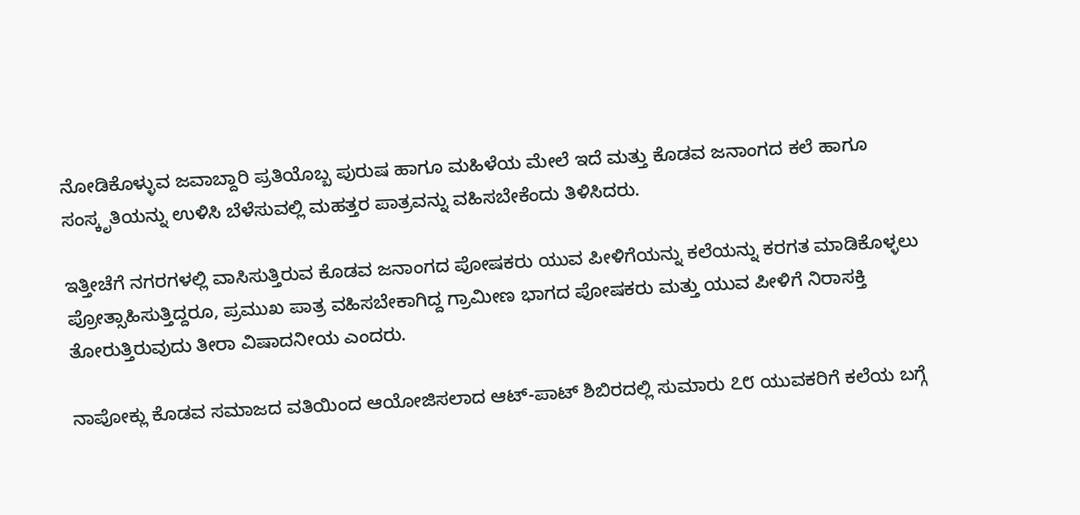ನೋಡಿಕೊಳ್ಳುವ ಜವಾಬ್ದಾರಿ ಪ್ರತಿಯೊಬ್ಬ ಪುರುಷ ಹಾಗೂ ಮಹಿಳೆಯ ಮೇಲೆ ಇದೆ ಮತ್ತು ಕೊಡವ ಜನಾಂಗದ ಕಲೆ ಹಾಗೂ ಸಂಸ್ಕೃತಿಯನ್ನು ಉಳಿಸಿ ಬೆಳೆಸುವಲ್ಲಿ ಮಹತ್ತರ ಪಾತ್ರವನ್ನು ವಹಿಸಬೇಕೆಂದು ತಿಳಿಸಿದರು.

ಇತ್ತೀಚೆಗೆ ನಗರಗಳಲ್ಲಿ ವಾಸಿಸುತ್ತಿರುವ ಕೊಡವ ಜನಾಂಗದ ಪೋಷಕರು ಯುವ ಪೀಳಿಗೆಯನ್ನು ಕಲೆಯನ್ನು ಕರಗತ ಮಾಡಿಕೊಳ್ಳಲು ಪ್ರೋತ್ಸಾಹಿಸುತ್ತಿದ್ದರೂ, ಪ್ರಮುಖ ಪಾತ್ರ ವಹಿಸಬೇಕಾಗಿದ್ದ ಗ್ರಾಮೀಣ ಭಾಗದ ಪೋಷಕರು ಮತ್ತು ಯುವ ಪೀಳಿಗೆ ನಿರಾಸಕ್ತಿ ತೋರುತ್ತಿರುವುದು ತೀರಾ ವಿಷಾದನೀಯ ಎಂದರು.

ನಾಪೋಕ್ಲು ಕೊಡವ ಸಮಾಜದ ವತಿಯಿಂದ ಆಯೋಜಿಸಲಾದ ಆಟ್-ಪಾಟ್ ಶಿಬಿರದಲ್ಲಿ ಸುಮಾರು ೭೮ ಯುವಕರಿಗೆ ಕಲೆಯ ಬಗ್ಗೆ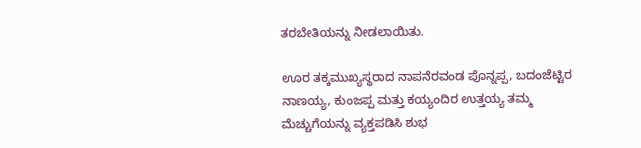ತರಬೇತಿಯನ್ನು ನೀಡಲಾಯಿತು.

ಊರ ತಕ್ಕಮುಖ್ಯಸ್ಥರಾದ ನಾಪನೆರವಂಡ ಪೊನ್ನಪ್ಪ, ಬದಂಜೆಟ್ಟಿರ ನಾಣಯ್ಯ, ಕುಂಜಪ್ಪ ಮತ್ತು ಕಯ್ಯಂದಿರ ಉತ್ತಯ್ಯ ತಮ್ಮ ಮೆಚ್ಚುಗೆಯನ್ನು ವ್ಯಕ್ತಪಡಿಸಿ ಶುಭ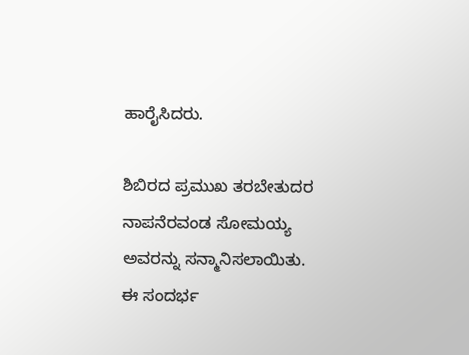ಹಾರೈಸಿದರು.

ಶಿಬಿರದ ಪ್ರಮುಖ ತರಬೇತುದರ ನಾಪನೆರವಂಡ ಸೋಮಯ್ಯ ಅವರನ್ನು ಸನ್ಮಾನಿಸಲಾಯಿತು. ಈ ಸಂದರ್ಭ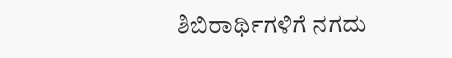ಶಿಬಿರಾರ್ಥಿಗಳಿಗೆ ನಗದು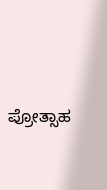ಪ್ರೋತ್ಸಾಹ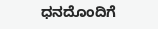ಧನದೊಂದಿಗೆ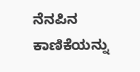ನೆನಪಿನ ಕಾಣಿಕೆಯನ್ನು